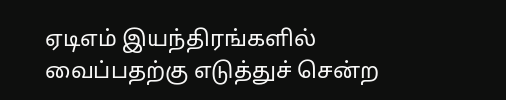ஏடிஎம் இயந்திரங்களில் வைப்பதற்கு எடுத்துச் சென்ற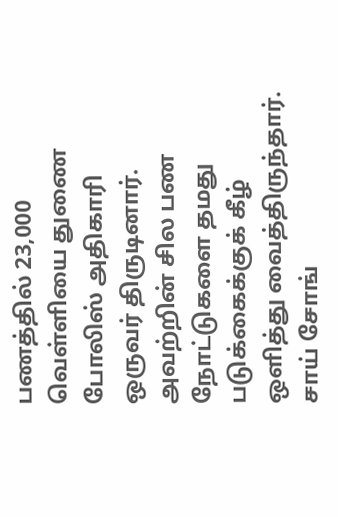பணத்தில் 23,000 வெள்ளியை துணை போலிஸ் அதிகாரி ஒருவர் திருடினார். அவற்றின் சில பண நோட்டுகளை தமது படுக்கைக்குக் கீழ் ஒளித்து வைத்திருந்தார். சாய் சோங்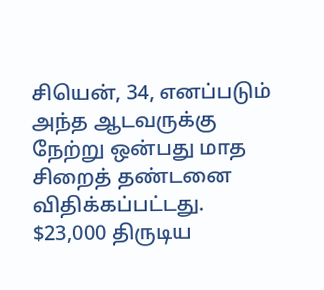சியென், 34, எனப்படும் அந்த ஆடவருக்கு நேற்று ஒன்பது மாத சிறைத் தண்டனை விதிக்கப்பட்டது.
$23,000 திருடிய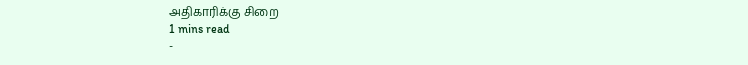அதிகாரிக்கு சிறை
1 mins read
-